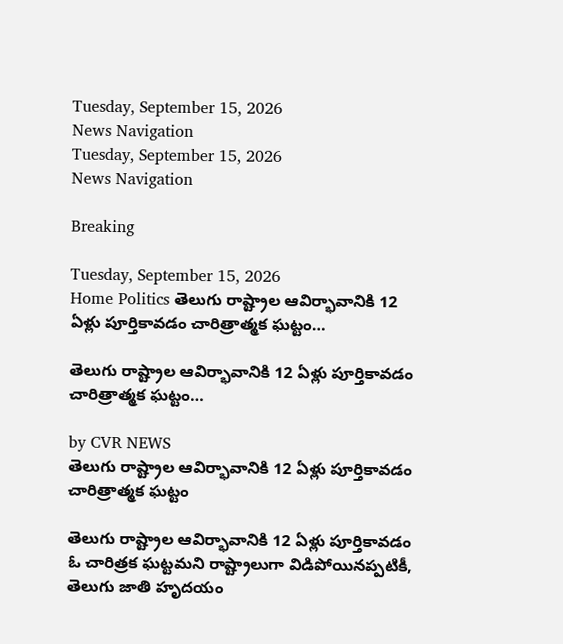Tuesday, September 15, 2026
News Navigation
Tuesday, September 15, 2026
News Navigation

Breaking

Tuesday, September 15, 2026
Home Politics తెలుగు రాష్ట్రాల ఆవిర్భావానికి 12 ఏళ్లు పూర్తికావడం చారిత్రాత్మక ఘట్టం…

తెలుగు రాష్ట్రాల ఆవిర్భావానికి 12 ఏళ్లు పూర్తికావడం చారిత్రాత్మక ఘట్టం…

by CVR NEWS
తెలుగు రాష్ట్రాల ఆవిర్భావానికి 12 ఏళ్లు పూర్తికావడం చారిత్రాత్మక ఘట్టం

తెలుగు రాష్ట్రాల ఆవిర్భావానికి 12 ఏళ్లు పూర్తికావడం ఓ చారిత్రక ఘట్టమని రాష్ట్రాలుగా విడిపోయినప్పటికీ, తెలుగు జాతి హృదయం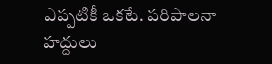ఎప్పటికీ ఒకటే. పరిపాలనా హద్దులు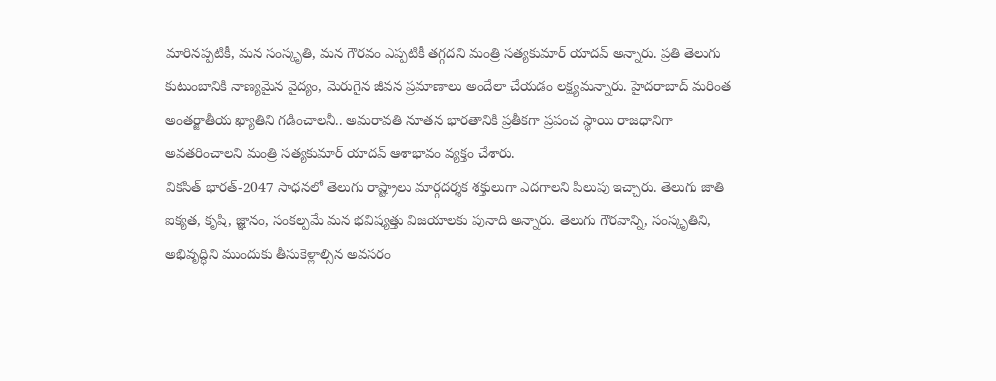మారినప్పటికీ, మన సంస్కృతి, మన గౌరవం ఎప్పటికీ తగ్గదని మంత్రి సత్యకుమార్ యాదవ్ అన్నారు. ప్రతి తెలుగు కుటుంబానికి నాణ్యమైన వైద్యం, మెరుగైన జీవన ప్రమాణాలు అందేలా చేయడం లక్ష్యమన్నారు. హైదరాబాద్ మరింత అంతర్జాతీయ ఖ్యాతిని గడించాలనీ.. అమరావతి నూతన భారతానికి ప్రతీకగా ప్రపంచ స్థాయి రాజధానిగా అవతరించాలని మంత్రి సత్యకుమార్ యాదవ్ ఆశాభావం వ్యక్తం చేశారు.
వికసిత్ భారత్-2047 సాధనలో తెలుగు రాష్ట్రాలు మార్గదర్శక శక్తులుగా ఎదగాలని పిలుపు ఇచ్చారు. తెలుగు జాతి ఐక్యత, కృషి, జ్ఞానం, సంకల్పమే మన భవిష్యత్తు విజయాలకు పునాది అన్నారు. తెలుగు గౌరవాన్ని, సంస్కృతిని, అభివృద్ధిని ముందుకు తీసుకెళ్లాల్సిన అవసరం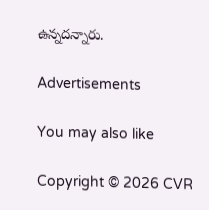ఉన్నదన్నారు.

Advertisements

You may also like

Copyright © 2026 CVR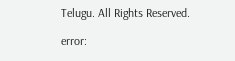Telugu. All Rights Reserved.

error: